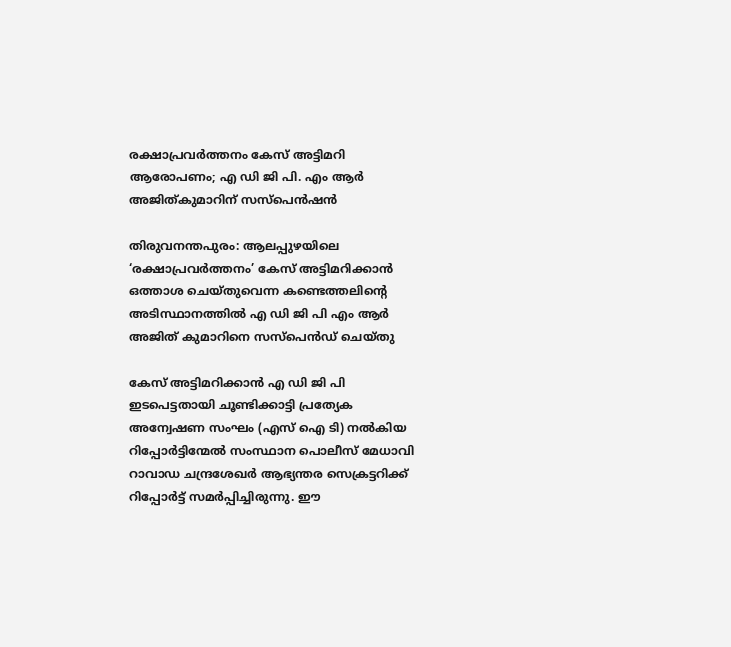രക്ഷാപ്രവര്‍ത്തനം കേസ് അട്ടിമറി ആരോപണം; എ ഡി ജി പി. എം ആര്‍ അജിത്കുമാറിന് സസ്പെൻഷൻ

തിരുവനന്തപുരം: ആലപ്പുഴയിലെ ‘രക്ഷാപ്രവര്‍ത്തനം’ കേസ് അട്ടിമറിക്കാന്‍ ഒത്താശ ചെയ്തുവെന്ന കണ്ടെത്തലിന്റെ അടിസ്ഥാനത്തില്‍ എ ഡി ജി പി എം ആർ അജിത് കുമാറിനെ സസ്പെൻഡ് ചെയ്തു

കേസ് അട്ടിമറിക്കാൻ എ ഡി ജി പി ഇടപെട്ടതായി ചൂണ്ടിക്കാട്ടി പ്രത്യേക അന്വേഷണ സംഘം (എസ് ഐ ടി) നല്‍കിയ റിപ്പോർട്ടിന്മേല്‍ സംസ്ഥാന പൊലീസ് മേധാവി റാവാഡ ചന്ദ്രശേഖർ ആഭ്യന്തര സെക്രട്ടറിക്ക് റിപ്പോർട്ട് സമർപ്പിച്ചിരുന്നു. ഈ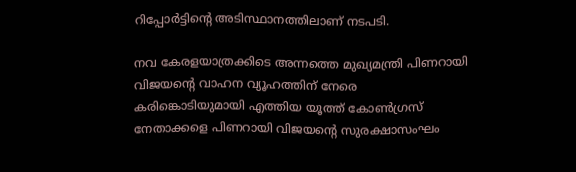റിപ്പോർട്ടിന്റെ അടിസ്ഥാനത്തിലാണ് നടപടി.

നവ കേരളയാത്രക്കിടെ അന്നത്തെ മുഖ്യമന്ത്രി പിണറായി വിജയന്റെ വാഹന വ്യൂഹത്തിന് നേരെ കരിങ്കൊടിയുമായി എത്തിയ യൂത്ത് കോണ്‍ഗ്രസ് നേതാക്കളെ പിണറായി വിജയന്റെ സുരക്ഷാസംഘം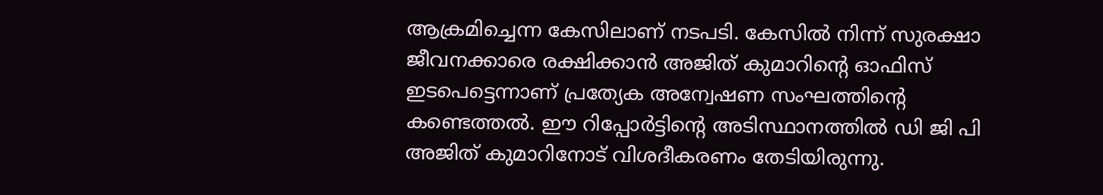ആക്രമിച്ചെന്ന കേസിലാണ് നടപടി. കേസില്‍ നിന്ന് സുരക്ഷാ ജീവനക്കാരെ രക്ഷിക്കാൻ അജിത് കുമാറിന്റെ ഓഫിസ് ഇടപെട്ടെന്നാണ് പ്രത്യേക അന്വേഷണ സംഘത്തിന്റെ കണ്ടെത്തല്‍. ഈ റിപ്പോർട്ടിന്റെ അടിസ്ഥാനത്തില്‍ ഡി ജി പി അജിത് കുമാറിനോട് വിശദീകരണം തേടിയിരുന്നു.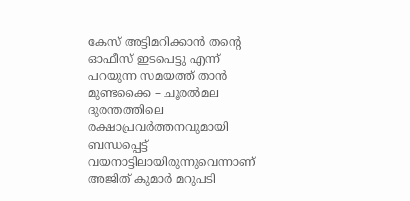കേസ് അട്ടിമറിക്കാൻ തന്റെ ഓഫീസ് ഇടപെട്ടു എന്ന് പറയുന്ന സമയത്ത് താൻ മുണ്ടക്കൈ – ചൂരല്‍മല ദുരന്തത്തിലെ രക്ഷാപ്രവർത്തനവുമായി ബന്ധപ്പെട്ട് വയനാട്ടിലായിരുന്നുവെന്നാണ് അജിത് കുമാർ മറുപടി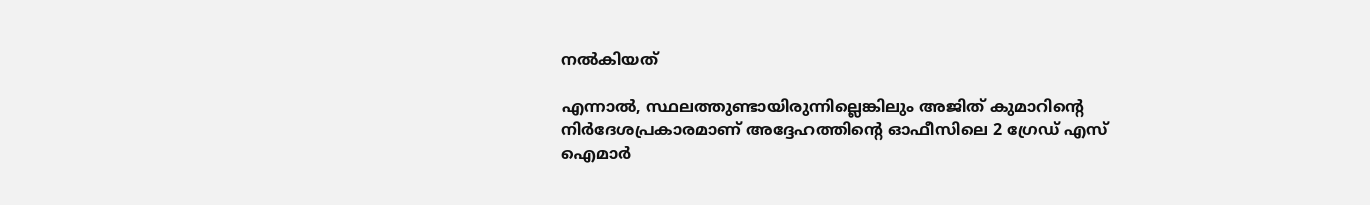നല്‍കിയത്

എന്നാല്‍, സ്ഥലത്തുണ്ടായിരുന്നില്ലെങ്കിലും അജിത് കുമാറിന്റെ നിർദേശപ്രകാരമാണ് അദ്ദേഹത്തിന്റെ ഓഫീസിലെ 2 ഗ്രേഡ് എസ് ഐമാർ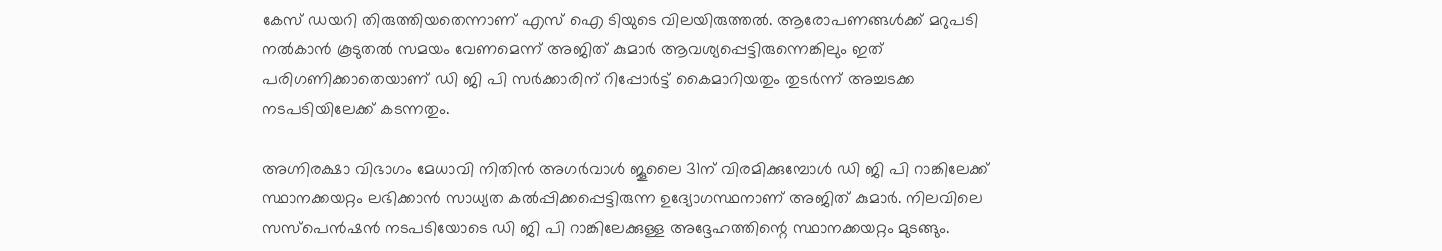കേസ് ഡയറി തിരുത്തിയതെന്നാണ് എസ് ഐ ടിയുടെ വിലയിരുത്തല്‍. ആരോപണങ്ങള്‍ക്ക് മറുപടി നല്‍കാൻ കൂടുതല്‍ സമയം വേണമെന്ന് അജിത് കുമാർ ആവശ്യപ്പെട്ടിരുന്നെങ്കിലും ഇത് പരിഗണിക്കാതെയാണ് ഡി ജി പി സർക്കാരിന് റിപ്പോർട്ട് കൈമാറിയതും തുടർന്ന് അച്ചടക്ക നടപടിയിലേക്ക് കടന്നതും.

അഗ്നിരക്ഷാ വിഭാഗം മേധാവി നിതിൻ അഗർവാള്‍ ജൂലൈ 31ന് വിരമിക്കുമ്പോള്‍ ഡി ജി പി റാങ്കിലേക്ക് സ്ഥാനക്കയറ്റം ലഭിക്കാൻ സാധ്യത കല്‍പ്പിക്കപ്പെട്ടിരുന്ന ഉദ്യോഗസ്ഥനാണ് അജിത് കുമാർ. നിലവിലെ സസ്പെൻഷൻ നടപടിയോടെ ഡി ജി പി റാങ്കിലേക്കുള്ള അദ്ദേഹത്തിന്റെ സ്ഥാനക്കയറ്റം മുടങ്ങും.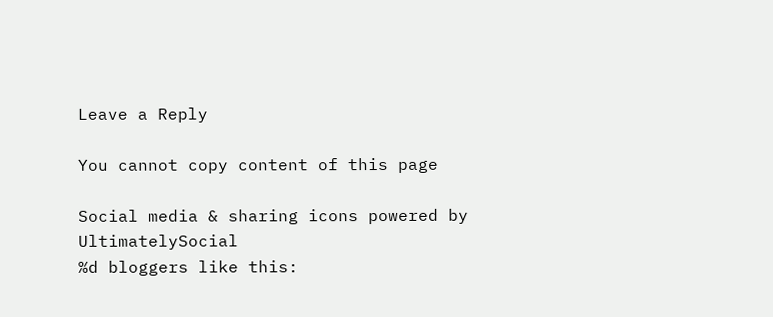Leave a Reply

You cannot copy content of this page

Social media & sharing icons powered by UltimatelySocial
%d bloggers like this: